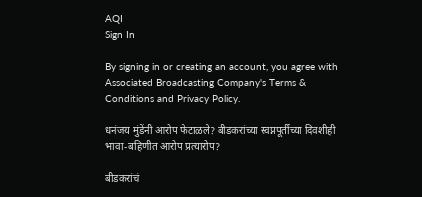AQI
Sign In

By signing in or creating an account, you agree with Associated Broadcasting Company's Terms & Conditions and Privacy Policy.

धनंजय मुंडेंनी आरोप फेटाळले? बीडकरांच्या स्वप्नपूर्तीच्या दिवशीही भावा-बहिणीत आरोप प्रत्यारोप?

बीडकरांचं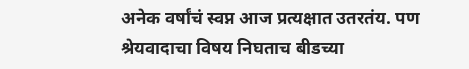अनेक वर्षांचं स्वप्न आज प्रत्यक्षात उतरतंय. पण श्रेयवादाचा विषय निघताच बीडच्या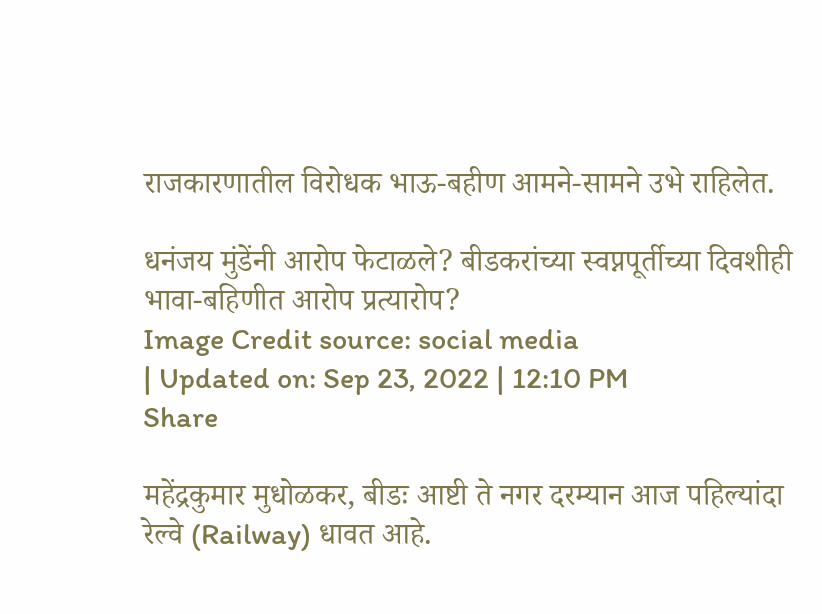राजकारणातील विरोधक भाऊ-बहीण आमने-सामने उभे राहिलेत.

धनंजय मुंडेंनी आरोप फेटाळले? बीडकरांच्या स्वप्नपूर्तीच्या दिवशीही भावा-बहिणीत आरोप प्रत्यारोप?
Image Credit source: social media
| Updated on: Sep 23, 2022 | 12:10 PM
Share

महेंद्रकुमार मुधोळकर, बीडः आष्टी ते नगर दरम्यान आज पहिल्यांदा रेल्वे (Railway) धावत आहे.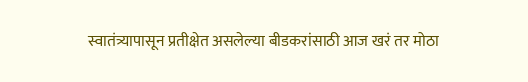स्वातंत्र्यापासून प्रतीक्षेत असलेल्या बीडकरांसाठी आज खरं तर मोठा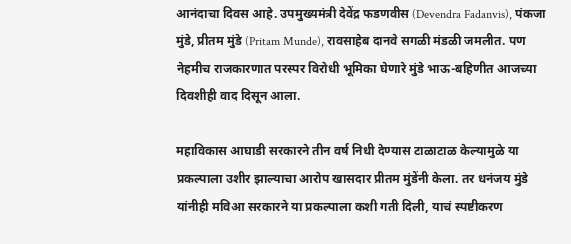आनंदाचा दिवस आहे. उपमुख्यमंत्री देवेंद्र फडणवीस (Devendra Fadanvis), पंकजा मुंडे, प्रीतम मुंडे (Pritam Munde), रावसाहेब दानवे सगळी मंडळी जमलीत. पण नेहमीच राजकारणात परस्पर विरोधी भूमिका घेणारे मुंडे भाऊ-बहिणीत आजच्या दिवशीही वाद दिसून आला.

महाविकास आघाडी सरकारने तीन वर्ष निधी देण्यास टाळाटाळ केल्यामुळे या प्रकल्पाला उशीर झाल्याचा आरोप खासदार प्रीतम मुंडेंनी केला. तर धनंजय मुंडे यांनीही मविआ सरकारने या प्रकल्पाला कशी गती दिली, याचं स्पष्टीकरण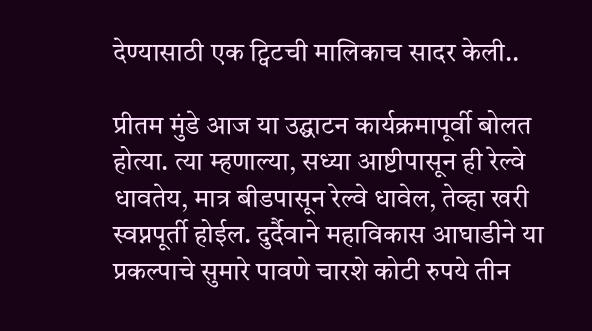देण्यासाठी एक ट्विटची मालिकाच सादर केली..

प्रीतम मुंडे आज या उद्घाटन कार्यक्रमापूर्वी बोलत होत्या. त्या म्हणाल्या, सध्या आष्टीपासून ही रेल्वे धावतेय, मात्र बीडपासून रेल्वे धावेल, तेव्हा खरी स्वप्नपूर्ती होईल. दुर्दैवाने महाविकास आघाडीने या प्रकल्पाचे सुमारे पावणे चारशे कोटी रुपये तीन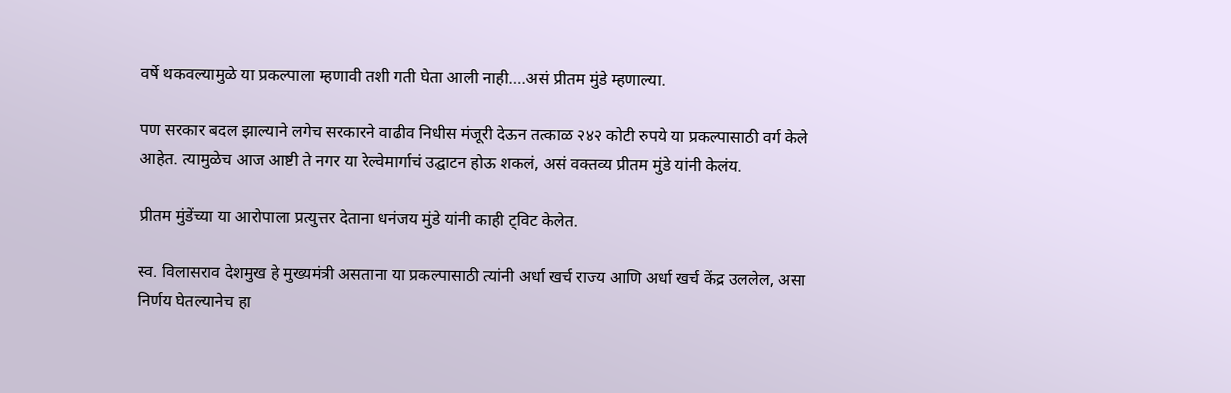वर्षे थकवल्यामुळे या प्रकल्पाला म्हणावी तशी गती घेता आली नाही….असं प्रीतम मुंडे म्हणाल्या.

पण सरकार बदल झाल्याने लगेच सरकारने वाढीव निधीस मंजूरी देऊन तत्काळ २४२ कोटी रुपये या प्रकल्पासाठी वर्ग केले आहेत. त्यामुळेच आज आष्टी ते नगर या रेल्वेमार्गाचं उद्घाटन होऊ शकलं, असं वक्तव्य प्रीतम मुंडे यांनी केलंय.

प्रीतम मुंडेंच्या या आरोपाला प्रत्युत्तर देताना धनंजय मुंडे यांनी काही ट्विट केलेत.

स्व. विलासराव देशमुख हे मुख्यमंत्री असताना या प्रकल्पासाठी त्यांनी अर्धा खर्च राज्य आणि अर्धा खर्च केंद्र उललेल, असा निर्णय घेतल्यानेच हा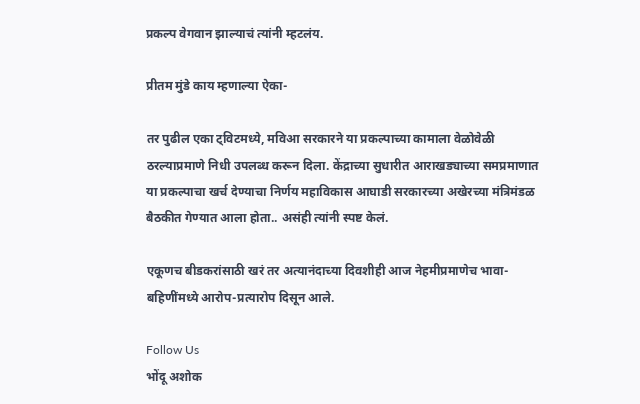प्रकल्प वेगवान झाल्याचं त्यांनी म्हटलंय.

प्रीतम मुंडे काय म्हणाल्या ऐका-

तर पुढील एका ट्विटमध्ये, मविआ सरकारने या प्रकल्पाच्या कामाला वेळोवेळी ठरल्याप्रमाणे निधी उपलब्ध करून दिला. केंद्राच्या सुधारीत आराखड्याच्या समप्रमाणात या प्रकल्पाचा खर्च देण्याचा निर्णय महाविकास आघाडी सरकारच्या अखेरच्या मंत्रिमंडळ बैठकीत गेण्यात आला होता.. असंही त्यांनी स्पष्ट केलं.

एकूणच बीडकरांसाठी खरं तर अत्यानंदाच्या दिवशीही आज नेहमीप्रमाणेच भावा-बहिणींमध्ये आरोप-प्रत्यारोप दिसून आले.

Follow Us
भोंदू अशोक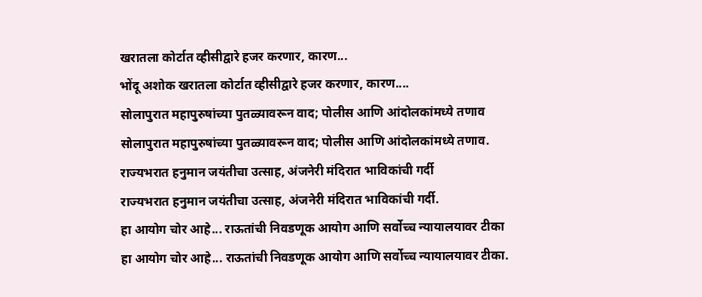खरातला कोर्टात व्हीसीद्वारे हजर करणार, कारण...
भोंदू अशोक खरातला कोर्टात व्हीसीद्वारे हजर करणार, कारण....
सोलापुरात महापुरुषांच्या पुतळ्यावरून वाद; पोलीस आणि आंदोलकांमध्ये तणाव
सोलापुरात महापुरुषांच्या पुतळ्यावरून वाद; पोलीस आणि आंदोलकांमध्ये तणाव.
राज्यभरात हनुमान जयंतीचा उत्साह, अंजनेरी मंदिरात भाविकांची गर्दी
राज्यभरात हनुमान जयंतीचा उत्साह, अंजनेरी मंदिरात भाविकांची गर्दी.
हा आयोग चोर आहे... राऊतांची निवडणूक आयोग आणि सर्वोच्च न्यायालयावर टीका
हा आयोग चोर आहे... राऊतांची निवडणूक आयोग आणि सर्वोच्च न्यायालयावर टीका.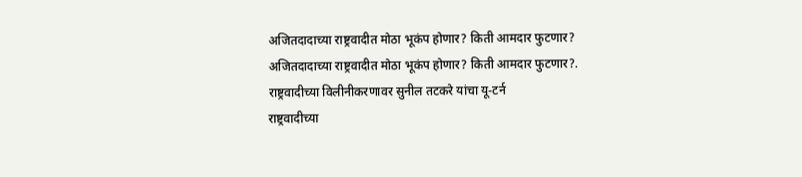अजितदादाच्या राष्ट्रवादीत मोठा भूकंप होणार? किती आमदार फुटणार?
अजितदादाच्या राष्ट्रवादीत मोठा भूकंप होणार? किती आमदार फुटणार?.
राष्ट्रवादीच्या विलीनीकरणावर सुनील तटकरे यांचा यू-टर्न
राष्ट्रवादीच्या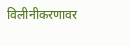विलीनीकरणावर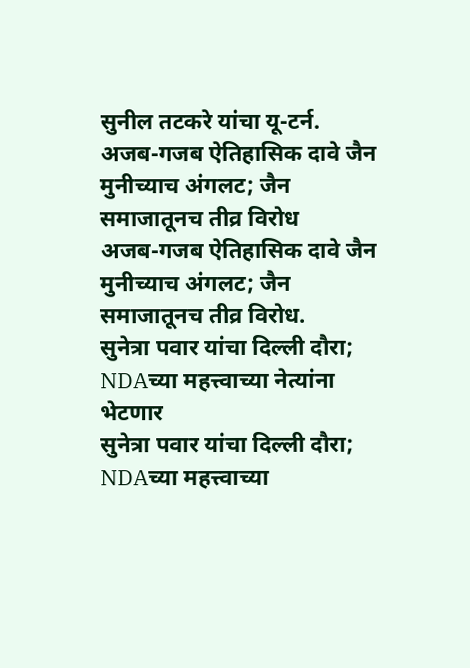सुनील तटकरे यांचा यू-टर्न.
अजब-गजब ऐतिहासिक दावे जैन मुनीच्याच अंगलट; जैन समाजातूनच तीव्र विरोध
अजब-गजब ऐतिहासिक दावे जैन मुनीच्याच अंगलट; जैन समाजातूनच तीव्र विरोध.
सुनेत्रा पवार यांचा दिल्ली दौरा; NDAच्या महत्त्वाच्या नेत्यांना भेटणार
सुनेत्रा पवार यांचा दिल्ली दौरा; NDAच्या महत्त्वाच्या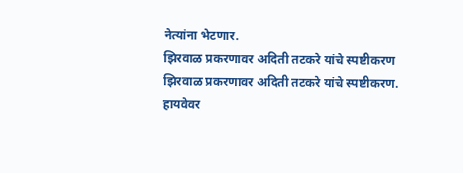नेत्यांना भेटणार.
झिरवाळ प्रकरणावर अदिती तटकरे यांचे स्पष्टीकरण
झिरवाळ प्रकरणावर अदिती तटकरे यांचे स्पष्टीकरण.
हायवेवर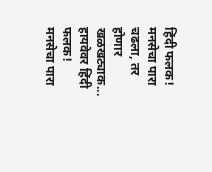हिंदी फलक! मनसेचा पारा चढला, तर होणार खळखट्याक...
हायवेवर हिंदी फलक! मनसेचा पारा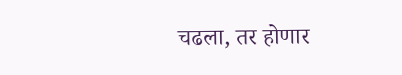चढला, तर होणार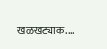खळखट्याक....